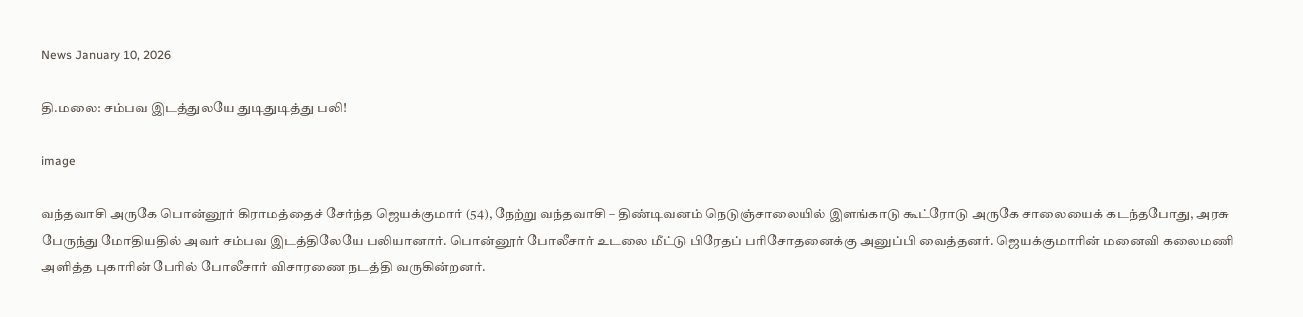News January 10, 2026

தி.மலை: சம்பவ இடத்துலயே துடிதுடித்து பலி!

image

வந்தவாசி அருகே பொன்னூர் கிராமத்தைச் சேர்ந்த ஜெயக்குமார் (54), நேற்று வந்தவாசி – திண்டிவனம் நெடுஞ்சாலையில் இளங்காடு கூட்ரோடு அருகே சாலையைக் கடந்தபோது, அரசு பேருந்து மோதியதில் அவர் சம்பவ இடத்திலேயே பலியானார். பொன்னூர் போலீசார் உடலை மீட்டு பிரேதப் பரிசோதனைக்கு அனுப்பி வைத்தனர். ஜெயக்குமாரின் மனைவி கலைமணி அளித்த புகாரின் பேரில் போலீசார் விசாரணை நடத்தி வருகின்றனர்.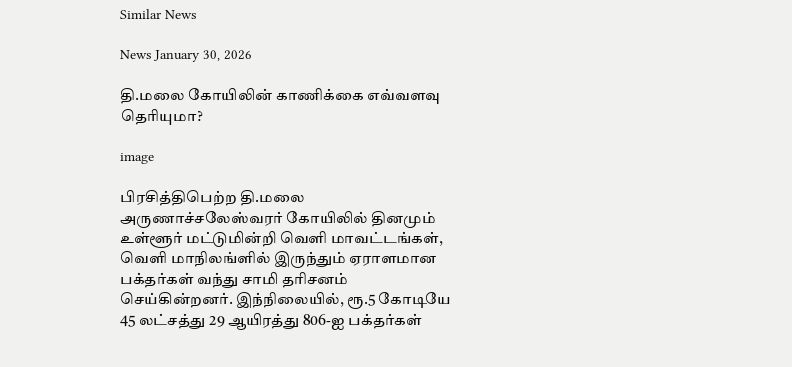Similar News

News January 30, 2026

தி.மலை கோயிலின் காணிக்கை எவ்வளவு தெரியுமா?

image

பிரசித்திபெற்ற தி.மலை அருணாச்சலேஸ்வரர் கோயிலில் தினமும் உள்ளூர் மட்டுமின்றி வெளி மாவட்டங்கள், வெளி மாநிலங்ளில் இருந்தும் ஏராளமான பக்தர்கள் வந்து சாமி தரிசனம் செய்கின்றனர். இந்நிலையில், ரூ.5 கோடியே 45 லட்சத்து 29 ஆயிரத்து 806-ஐ பக்தர்கள்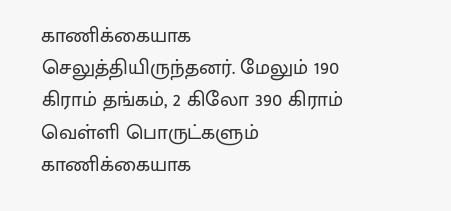காணிக்கையாக செலுத்தியிருந்தனர். மேலும் 190 கிராம் தங்கம், 2 கிலோ 390 கிராம் வெள்ளி பொருட்களும் காணிக்கையாக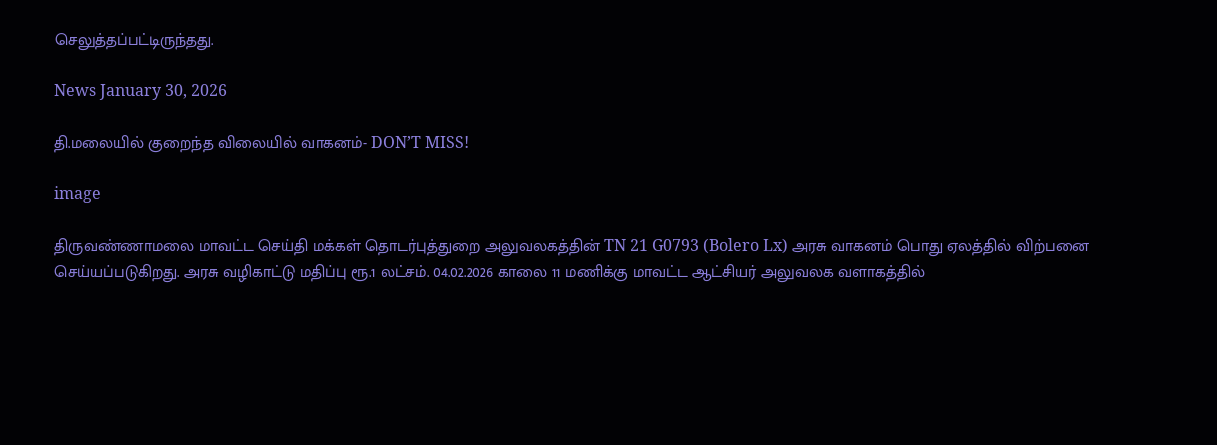செலுத்தப்பட்டிருந்தது.

News January 30, 2026

தி.மலையில் குறைந்த விலையில் வாகனம்- DON’T MISS!

image

திருவண்ணாமலை மாவட்ட செய்தி மக்கள் தொடர்புத்துறை அலுவலகத்தின் TN 21 G0793 (Bolero Lx) அரசு வாகனம் பொது ஏலத்தில் விற்பனை செய்யப்படுகிறது. அரசு வழிகாட்டு மதிப்பு ரூ.1 லட்சம். 04.02.2026 காலை 11 மணிக்கு மாவட்ட ஆட்சியர் அலுவலக வளாகத்தில்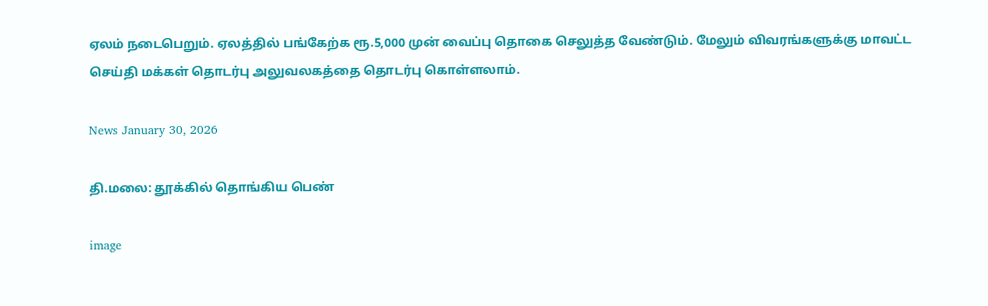ஏலம் நடைபெறும். ஏலத்தில் பங்கேற்க ரூ.5,000 முன் வைப்பு தொகை செலுத்த வேண்டும். மேலும் விவரங்களுக்கு மாவட்ட செய்தி மக்கள் தொடர்பு அலுவலகத்தை தொடர்பு கொள்ளலாம்.

News January 30, 2026

தி.மலை: தூக்கில் தொங்கிய பெண்

image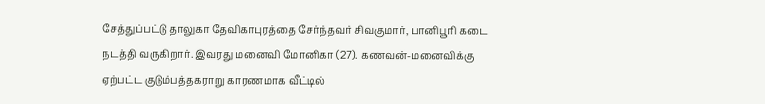சேத்துப்பட்டு தாலுகா தேவிகாபுரத்தை சேர்ந்தவர் சிவகுமார், பானிபூரி கடை நடத்தி வருகிறார். இவரது மனைவி மோனிகா (27). கணவன்-மனைவிக்கு ஏற்பட்ட குடும்பத்தகராறு காரணமாக வீட்டில்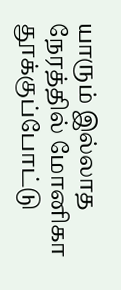யாரும் இல்லாத நேரத்தில் மோனிகா தூக்குப்போட்டு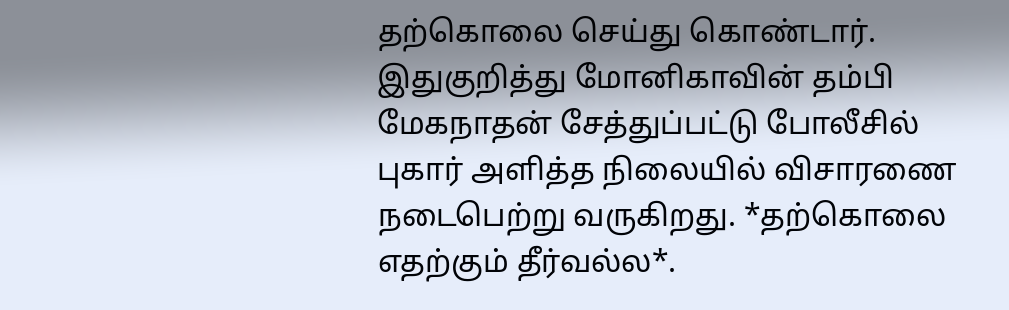தற்கொலை செய்து கொண்டார். இதுகுறித்து மோனிகாவின் தம்பி மேகநாதன் சேத்துப்பட்டு போலீசில் புகார் அளித்த நிலையில் விசாரணை நடைபெற்று வருகிறது. *தற்கொலை எதற்கும் தீர்வல்ல*.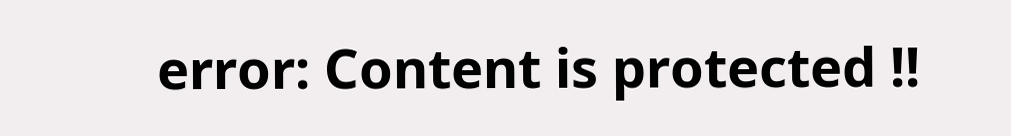error: Content is protected !!